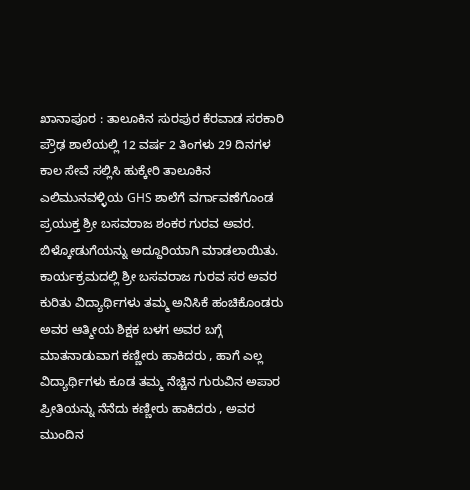ಖಾನಾಪೂರ : ತಾಲೂಕಿನ ಸುರಪುರ ಕೆರವಾಡ ಸರಕಾರಿ ಪ್ರೌಢ ಶಾಲೆಯಲ್ಲಿ 12 ವರ್ಷ 2 ತಿಂಗಳು 29 ದಿನಗಳ ಕಾಲ ಸೇವೆ ಸಲ್ಲಿಸಿ ಹುಕ್ಕೇರಿ ತಾಲೂಕಿನ ಎಲಿಮುನವಳ್ಳಿಯ GHS ಶಾಲೆಗೆ ವರ್ಗಾವಣೆಗೊಂಡ ಪ್ರಯುಕ್ತ ಶ್ರೀ ಬಸವರಾಜ ಶಂಕರ ಗುರವ ಅವರ. ಬಿಳ್ಕೋಡುಗೆಯನ್ನು ಅದ್ದೂರಿಯಾಗಿ ಮಾಡಲಾಯಿತು.
ಕಾರ್ಯಕ್ರಮದಲ್ಲಿ ಶ್ರೀ ಬಸವರಾಜ ಗುರವ ಸರ ಅವರ ಕುರಿತು ವಿದ್ಯಾರ್ಥಿಗಳು ತಮ್ಮ ಅನಿಸಿಕೆ ಹಂಚಿಕೊಂಡರು ಅವರ ಆತ್ಮೀಯ ಶಿಕ್ಷಕ ಬಳಗ ಅವರ ಬಗ್ಗೆ ಮಾತನಾಡುವಾಗ ಕಣ್ಣೀರು ಹಾಕಿದರು , ಹಾಗೆ ಎಲ್ಲ ವಿದ್ಯಾರ್ಥಿಗಳು ಕೂಡ ತಮ್ಮ ನೆಚ್ಚಿನ ಗುರುವಿನ ಅಪಾರ ಪ್ರೀತಿಯನ್ನು ನೆನೆದು ಕಣ್ಣೀರು ಹಾಕಿದರು , ಅವರ ಮುಂದಿನ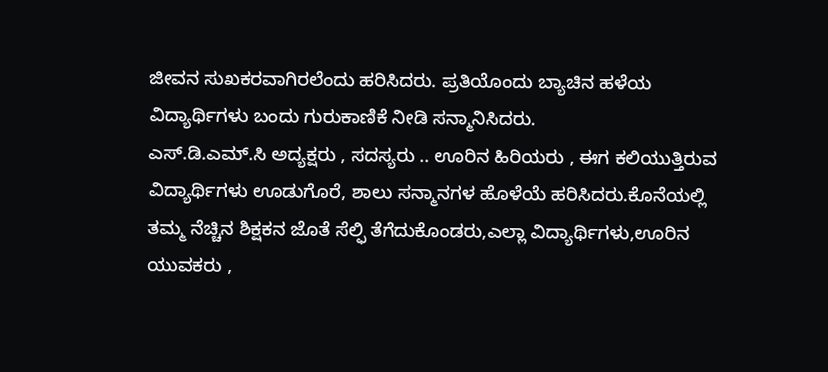ಜೀವನ ಸುಖಕರವಾಗಿರಲೆಂದು ಹರಿಸಿದರು. ಪ್ರತಿಯೊಂದು ಬ್ಯಾಚಿನ ಹಳೆಯ ವಿದ್ಯಾರ್ಥಿಗಳು ಬಂದು ಗುರುಕಾಣಿಕೆ ನೀಡಿ ಸನ್ಮಾನಿಸಿದರು.
ಎಸ್.ಡಿ.ಎಮ್.ಸಿ ಅದ್ಯಕ್ಷರು , ಸದಸ್ಯರು .. ಊರಿನ ಹಿರಿಯರು , ಈಗ ಕಲಿಯುತ್ತಿರುವ ವಿದ್ಯಾರ್ಥಿಗಳು ಊಡುಗೊರೆ, ಶಾಲು ಸನ್ಮಾನಗಳ ಹೊಳೆಯೆ ಹರಿಸಿದರು.ಕೊನೆಯಲ್ಲಿ ತಮ್ಮ ನೆಚ್ಚಿನ ಶಿಕ್ಷಕನ ಜೊತೆ ಸೆಲ್ಫಿ ತೆಗೆದುಕೊಂಡರು,ಎಲ್ಲಾ ವಿದ್ಯಾರ್ಥಿಗಳು,ಊರಿನ ಯುವಕರು ,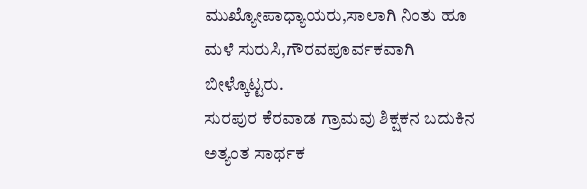ಮುಖ್ಯೋಪಾಧ್ಯಾಯರು,ಸಾಲಾಗಿ ನಿಂತು ಹೂ ಮಳೆ ಸುರುಸಿ,ಗೌರವಪೂರ್ವಕವಾಗಿ ಬೀಳ್ಕೊಟ್ಟರು.
ಸುರಪುರ ಕೆರವಾಡ ಗ್ರಾಮವು ಶಿಕ್ಷಕನ ಬದುಕಿನ ಅತ್ಯಂತ ಸಾರ್ಥಕ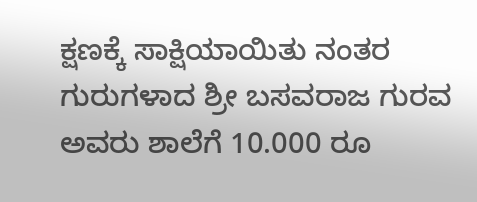ಕ್ಷಣಕ್ಕೆ ಸಾಕ್ಷಿಯಾಯಿತು ನಂತರ ಗುರುಗಳಾದ ಶ್ರೀ ಬಸವರಾಜ ಗುರವ ಅವರು ಶಾಲೆಗೆ 10.000 ರೂ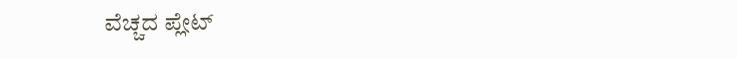ವೆಚ್ಚದ ಪ್ಲೇಟ್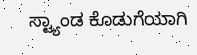ಸ್ಟ್ಯಾಂಡ ಕೊಡುಗೆಯಾಗಿ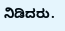ನಿಡಿದರು.